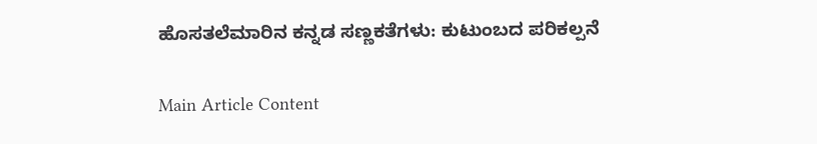ಹೊಸತಲೆಮಾರಿನ ಕನ್ನಡ ಸಣ್ಣಕತೆಗಳು: ಕುಟುಂಬದ ಪರಿಕಲ್ಪನೆ

Main Article Content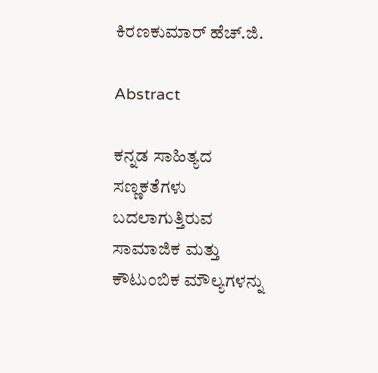ಕಿರಣಕುಮಾರ್ ಹೆಚ್.ಜಿ.

Abstract

ಕನ್ನಡ ಸಾಹಿತ್ಯದ ಸಣ್ಣಕತೆಗಳು ಬದಲಾಗುತ್ತಿರುವ ಸಾಮಾಜಿಕ ಮತ್ತು ಕೌಟುಂಬಿಕ ಮೌಲ್ಯಗಳನ್ನು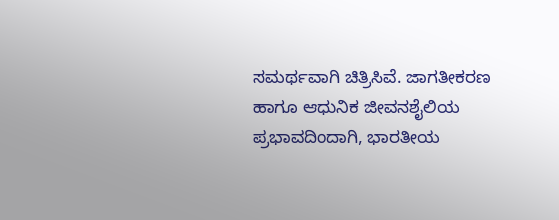ಸಮರ್ಥವಾಗಿ ಚಿತ್ರಿಸಿವೆ. ಜಾಗತೀಕರಣ ಹಾಗೂ ಆಧುನಿಕ ಜೀವನಶೈಲಿಯ ಪ್ರಭಾವದಿಂದಾಗಿ, ಭಾರತೀಯ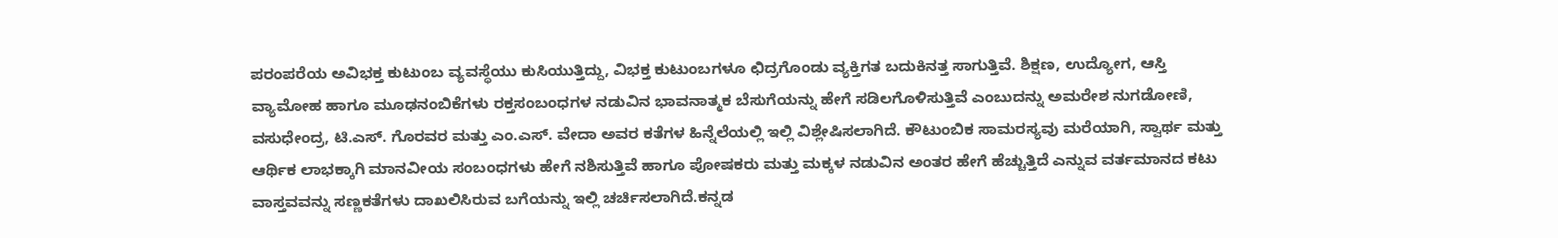ಪರಂಪರೆಯ ಅವಿಭಕ್ತ ಕುಟುಂಬ ವ್ಯವಸ್ಥೆಯು ಕುಸಿಯುತ್ತಿದ್ದು, ವಿಭಕ್ತ ಕುಟುಂಬಗಳೂ ಛಿದ್ರಗೊಂಡು ವ್ಯಕ್ತಿಗತ ಬದುಕಿನತ್ತ ಸಾಗುತ್ತಿವೆ. ಶಿಕ್ಷಣ, ಉದ್ಯೋಗ, ಆಸ್ತಿ ವ್ಯಾಮೋಹ ಹಾಗೂ ಮೂಢನಂಬಿಕೆಗಳು ರಕ್ತಸಂಬಂಧಗಳ ನಡುವಿನ ಭಾವನಾತ್ಮಕ ಬೆಸುಗೆಯನ್ನು ಹೇಗೆ ಸಡಿಲಗೊಳಿಸುತ್ತಿವೆ ಎಂಬುದನ್ನು ಅಮರೇಶ ನುಗಡೋಣಿ, ವಸುಧೇಂದ್ರ, ಟಿ.ಎಸ್. ಗೊರವರ ಮತ್ತು ಎಂ.ಎಸ್. ವೇದಾ ಅವರ ಕತೆಗಳ ಹಿನ್ನೆಲೆಯಲ್ಲಿ ಇಲ್ಲಿ ವಿಶ್ಲೇಷಿಸಲಾಗಿದೆ. ಕೌಟುಂಬಿಕ ಸಾಮರಸ್ಯವು ಮರೆಯಾಗಿ, ಸ್ವಾರ್ಥ ಮತ್ತು ಆರ್ಥಿಕ ಲಾಭಕ್ಕಾಗಿ ಮಾನವೀಯ ಸಂಬಂಧಗಳು ಹೇಗೆ ನಶಿಸುತ್ತಿವೆ ಹಾಗೂ ಪೋಷಕರು ಮತ್ತು ಮಕ್ಕಳ ನಡುವಿನ ಅಂತರ ಹೇಗೆ ಹೆಚ್ಚುತ್ತಿದೆ ಎನ್ನುವ ವರ್ತಮಾನದ ಕಟು ವಾಸ್ತವವನ್ನು ಸಣ್ಣಕತೆಗಳು ದಾಖಲಿಸಿರುವ ಬಗೆಯನ್ನು ಇಲ್ಲಿ ಚರ್ಚಿಸಲಾಗಿದೆ.ಕನ್ನಡ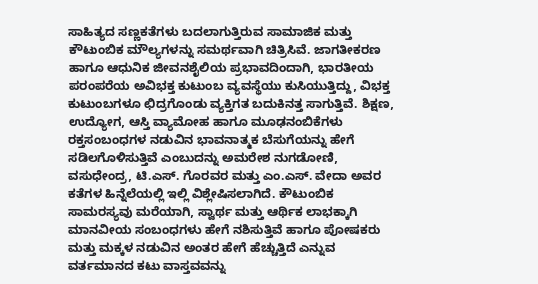ಸಾಹಿತ್ಯದ ಸಣ್ಣಕತೆಗಳು ಬದಲಾಗುತ್ತಿರುವ ಸಾಮಾಜಿಕ ಮತ್ತು ಕೌಟುಂಬಿಕ ಮೌಲ್ಯಗಳನ್ನು ಸಮರ್ಥವಾಗಿ ಚಿತ್ರಿಸಿವೆ. ಜಾಗತೀಕರಣ ಹಾಗೂ ಆಧುನಿಕ ಜೀವನಶೈಲಿಯ ಪ್ರಭಾವದಿಂದಾಗಿ, ಭಾರತೀಯ ಪರಂಪರೆಯ ಅವಿಭಕ್ತ ಕುಟುಂಬ ವ್ಯವಸ್ಥೆಯು ಕುಸಿಯುತ್ತಿದ್ದು, ವಿಭಕ್ತ ಕುಟುಂಬಗಳೂ ಛಿದ್ರಗೊಂಡು ವ್ಯಕ್ತಿಗತ ಬದುಕಿನತ್ತ ಸಾಗುತ್ತಿವೆ. ಶಿಕ್ಷಣ, ಉದ್ಯೋಗ, ಆಸ್ತಿ ವ್ಯಾಮೋಹ ಹಾಗೂ ಮೂಢನಂಬಿಕೆಗಳು ರಕ್ತಸಂಬಂಧಗಳ ನಡುವಿನ ಭಾವನಾತ್ಮಕ ಬೆಸುಗೆಯನ್ನು ಹೇಗೆ ಸಡಿಲಗೊಳಿಸುತ್ತಿವೆ ಎಂಬುದನ್ನು ಅಮರೇಶ ನುಗಡೋಣಿ, ವಸುಧೇಂದ್ರ, ಟಿ.ಎಸ್. ಗೊರವರ ಮತ್ತು ಎಂ.ಎಸ್. ವೇದಾ ಅವರ ಕತೆಗಳ ಹಿನ್ನೆಲೆಯಲ್ಲಿ ಇಲ್ಲಿ ವಿಶ್ಲೇಷಿಸಲಾಗಿದೆ. ಕೌಟುಂಬಿಕ ಸಾಮರಸ್ಯವು ಮರೆಯಾಗಿ, ಸ್ವಾರ್ಥ ಮತ್ತು ಆರ್ಥಿಕ ಲಾಭಕ್ಕಾಗಿ ಮಾನವೀಯ ಸಂಬಂಧಗಳು ಹೇಗೆ ನಶಿಸುತ್ತಿವೆ ಹಾಗೂ ಪೋಷಕರು ಮತ್ತು ಮಕ್ಕಳ ನಡುವಿನ ಅಂತರ ಹೇಗೆ ಹೆಚ್ಚುತ್ತಿದೆ ಎನ್ನುವ ವರ್ತಮಾನದ ಕಟು ವಾಸ್ತವವನ್ನು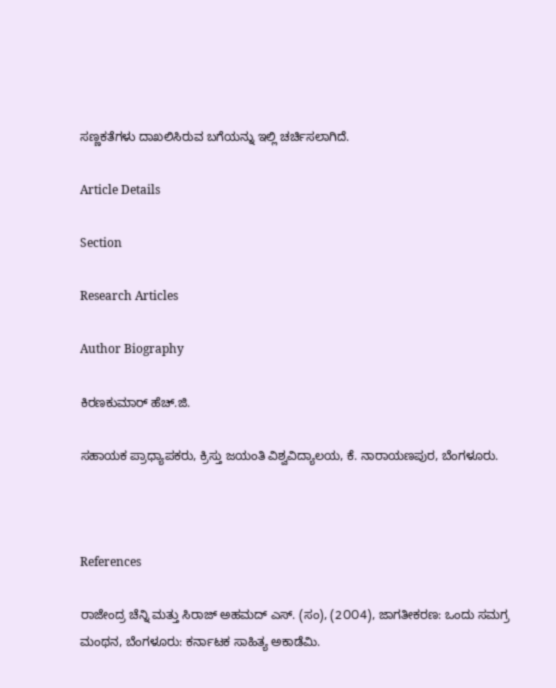ಸಣ್ಣಕತೆಗಳು ದಾಖಲಿಸಿರುವ ಬಗೆಯನ್ನು ಇಲ್ಲಿ ಚರ್ಚಿಸಲಾಗಿದೆ.

Article Details

Section

Research Articles

Author Biography

ಕಿರಣಕುಮಾರ್ ಹೆಚ್.ಜಿ.

ಸಹಾಯಕ ಪ್ರಾಧ್ಯಾಪಕರು, ಕ್ರಿಸ್ತು ಜಯಂತಿ ವಿಶ್ವವಿದ್ಯಾಲಯ, ಕೆ. ನಾರಾಯಣಪುರ, ಬೆಂಗಳೂರು.



References

ರಾಜೇಂದ್ರ ಚೆನ್ನಿ ಮತ್ತು ಸಿರಾಜ್ ಅಹಮದ್ ಎಸ್. (ಸಂ), (2೦೦4), ಜಾಗತೀಕರಣ: ಒಂದು ಸಮಗ್ರ ಮಂಥನ, ಬೆಂಗಳೂರು: ಕರ್ನಾಟಕ ಸಾಹಿತ್ಯ ಅಕಾಡೆಮಿ.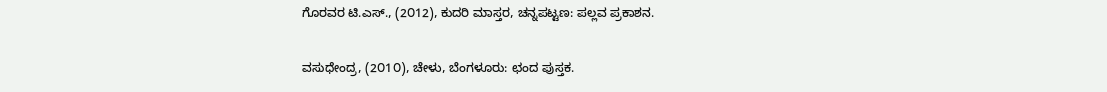ಗೊರವರ ಟಿ.ಎಸ್., (2೦12), ಕುದರಿ ಮಾಸ್ತರ, ಚನ್ನಪಟ್ಟಣ: ಪಲ್ಲವ ಪ್ರಕಾಶನ.

ವಸುಧೇಂದ್ರ, (2೦1೦), ಚೇಳು, ಬೆಂಗಳೂರು: ಛಂದ ಪುಸ್ತಕ.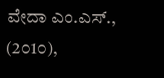ವೇದಾ ಎಂ.ಎಸ್., (2೦1೦),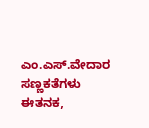ಎಂ.ಎಸ್.ವೇದಾರ ಸಣ್ಣಕತೆಗಳು ಈತನಕ,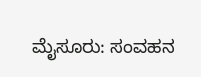ಮೈಸೂರು: ಸಂವಹನ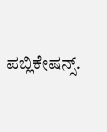ಪಬ್ಲಿಕೇಷನ್ಸ್.